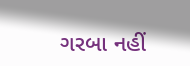ગરબા નહીં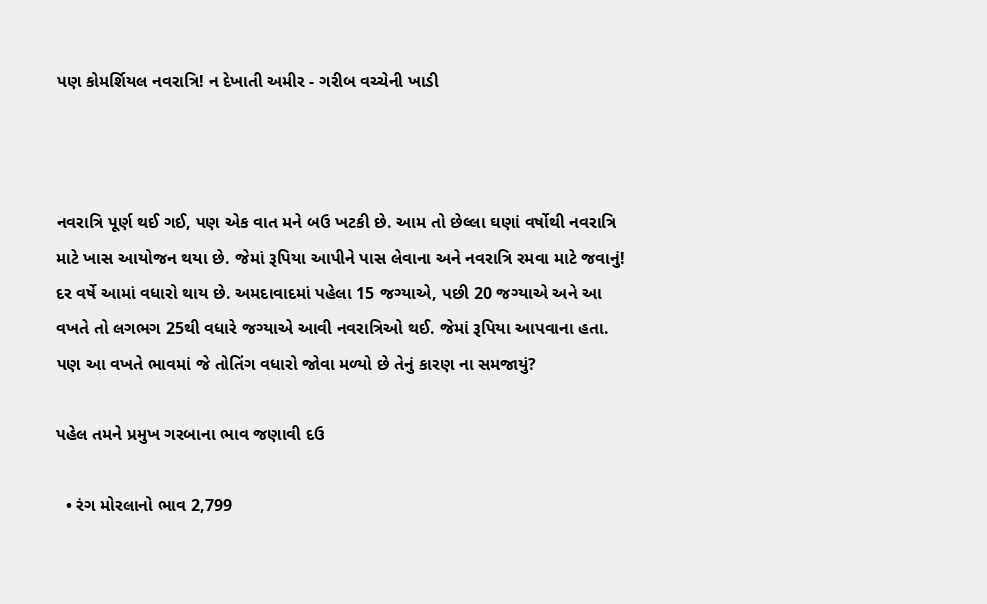પણ કોમર્શિયલ નવરાત્રિ! ન દેખાતી અમીર - ગરીબ વચ્ચેની ખાડી



નવરાત્રિ પૂર્ણ થઈ ગઈ, પણ એક વાત મને બઉ ખટકી છે. આમ તો છેલ્લા ઘણાં વર્ષોથી નવરાત્રિ માટે ખાસ આયોજન થયા છે. જેમાં રૂપિયા આપીને પાસ લેવાના અને નવરાત્રિ રમવા માટે જવાનું! દર વર્ષે આમાં વધારો થાય છે. અમદાવાદમાં પહેલા 15 જગ્યાએ, પછી 20 જગ્યાએ અને આ વખતે તો લગભગ 25થી વધારે જગ્યાએ આવી નવરાત્રિઓ થઈ. જેમાં રૂપિયા આપવાના હતા. પણ આ વખતે ભાવમાં જે તોતિંગ વધારો જોવા મળ્યો છે તેનું કારણ ના સમજાયું?

પહેલ તમને પ્રમુખ ગરબાના ભાવ જણાવી દઉ

  • રંગ મોરલાનો ભાવ 2,799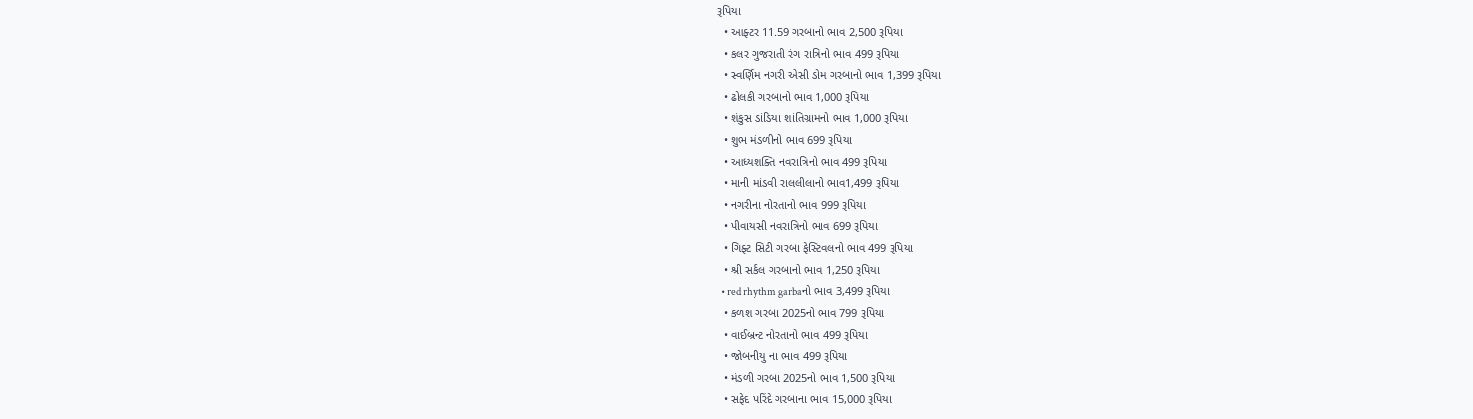રૂપિયા
  • આફ્ટર 11.59 ગરબાનો ભાવ 2,500 રૂપિયા
  • કલર ગુજરાતી રંગ રાત્રિનો ભાવ 499 રૂપિયા
  • સ્વર્ણિમ નગરી એસી ડોમ ગરબાનો ભાવ 1,399 રૂપિયા
  • ઢોલકી ગરબાનો ભાવ 1,000 રૂપિયા
  • શંકુસ ડાંડિયા શાંતિગ્રામનો ભાવ 1,000 રૂપિયા
  • શુભ મંડળીનો ભાવ 699 રૂપિયા
  • આધ્યશક્તિ નવરાત્રિનો ભાવ 499 રૂપિયા
  • માની માંડવી રાલલીલાનો ભાવ1,499 રૂપિયા
  • નગરીના નોરતાનો ભાવ 999 રૂપિયા
  • પીવાયસી નવરાત્રિનો ભાવ 699 રૂપિયા
  • ગિફ્ટ સિટી ગરબા ફેસ્ટિવલનો ભાવ 499 રૂપિયા
  • શ્રી સર્કલ ગરબાનો ભાવ 1,250 રૂપિયા
  • red rhythm garbaનો ભાવ 3,499 રૂપિયા
  • કળશ ગરબા 2025નો ભાવ 799 રૂપિયા
  • વાઈબ્રન્ટ નોરતાનો ભાવ 499 રૂપિયા
  • જોબનીયુ ના ભાવ 499 રૂપિયા
  • મંડળી ગરબા 2025નો ભાવ 1,500 રૂપિયા
  • સફેદ પરિંદે ગરબાના ભાવ 15,000 રૂપિયા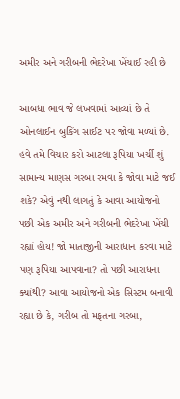અમીર અને ગરીબની ભેદરેખા ખેંચાઈ રહી છે

આબધા ભાવ જે લખવામાં આવ્યાં છે તે ઓનલાઈન બુકિંગ સાઈટ પર જોવા મળ્યાં છે. હવે તમે વિચાર કરો આટલા રૂપિયા ખર્ચી શું સામાન્ય માણસ ગરબા રમવા કે જોવા માટે જઈ શકે? એવું નથી લાગતું કે આવા આયોજનો પછી એક અમીર અને ગરીબની ભેદરેખા ખેંચી રહ્યાં હોય! જો માતાજીની આરાધાન કરવા માટે પણ રૂપિયા આપવાના? તો પછી આરાધના ક્યાંથી? આવા આયોજનો એક સિસ્ટમ બનાવી રહ્યા છે કે, ગરીબ તો મફતના ગરબા,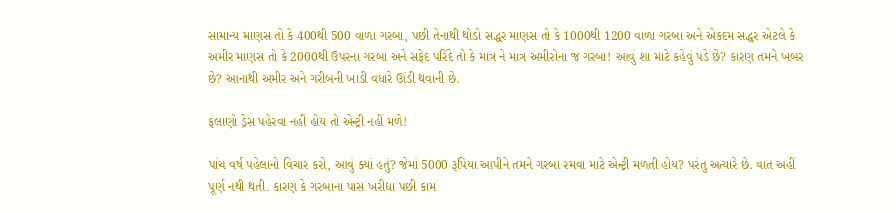સામાન્ય માણસ તો કે 400થી 500 વાળા ગરબા, પછી તેનાથી થોડો સદ્ધર માણસ તો કે 1000થી 1200 વાળા ગરબા અને એકદમ સદ્ધર એટલે કે અમીર માણસ તો કે 2000થી ઉપરના ગરબા અને સફેદ પરિંદે તો કે માત્ર ને માત્ર અમીરોના જ ગરબા! આવું શા માટે કહેવું પડે છે? કારણ તમને ખબર છે? આનાથી અમીર અને ગરીબની ખાડી વધારે ઊંડી થવાની છે.

ફલાણો ડ્રેસ પહેરવા નહીં હોય તો એન્ટ્રી નહીં મળે!

પાંચ વર્ષ પહેલાનો વિચાર કરો, આવું ક્યાં હતું? જેમાં 5000 રૂપિયા આપીને તમને ગરબા રમવા માટે એન્ટ્રી મળતી હોય? પરંતુ અત્યારે છે. વાત અહીં પૂર્ણ નથી થતી. કારણ કે ગરબાના પાસ ખરીદ્યા પછી કામ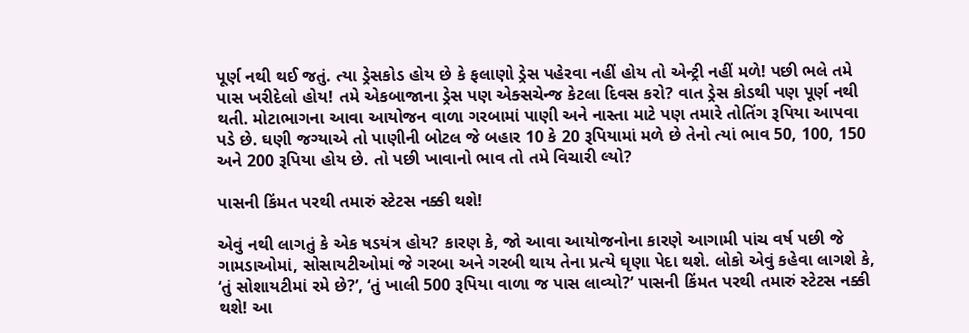પૂર્ણ નથી થઈ જતું. ત્યા ડ્રેસકોડ હોય છે કે ફલાણો ડ્રેસ પહેરવા નહીં હોય તો એન્ટ્રી નહીં મળે! પછી ભલે તમે પાસ ખરીદેલો હોય! તમે એકબાજાના ડ્રેસ પણ એક્સચેન્જ કેટલા દિવસ કરો? વાત ડ્રેસ કોડથી પણ પૂર્ણ નથી થતી. મોટાભાગના આવા આયોજન વાળા ગરબામાં પાણી અને નાસ્તા માટે પણ તમારે તોતિંગ રૂપિયા આપવા પડે છે. ઘણી જગ્યાએ તો પાણીની બોટલ જે બહાર 10 કે 20 રૂપિયામાં મળે છે તેનો ત્યાં ભાવ 50, 100, 150 અને 200 રૂપિયા હોય છે. તો પછી ખાવાનો ભાવ તો તમે વિચારી લ્યો?

પાસની કિંમત પરથી તમારું સ્ટેટસ નક્કી થશે!

એવું નથી લાગતું કે એક ષડયંત્ર હોય? કારણ કે, જો આવા આયોજનોના કારણે આગામી પાંચ વર્ષ પછી જે ગામડાઓમાં, સોસાયટીઓમાં જે ગરબા અને ગરબી થાય તેના પ્રત્યે ઘૃણા પેદા થશે. લોકો એવું કહેવા લાગશે કે, ‘તું સોશાયટીમાં રમે છે?’, ‘તું ખાલી 500 રૂપિયા વાળા જ પાસ લાવ્યો?’ પાસની કિંમત પરથી તમારું સ્ટેટસ નક્કી થશે! આ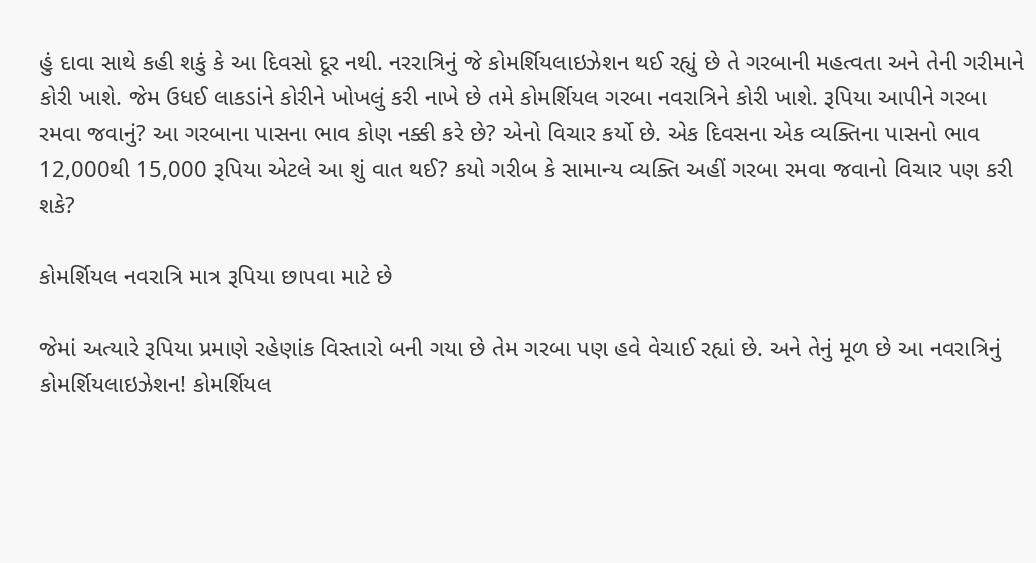હું દાવા સાથે કહી શકું કે આ દિવસો દૂર નથી. નરરાત્રિનું જે કોમર્શિયલાઇઝેશન થઈ રહ્યું છે તે ગરબાની મહત્વતા અને તેની ગરીમાને કોરી ખાશે. જેમ ઉધઈ લાકડાંને કોરીને ખોખલું કરી નાખે છે તમે કોમર્શિયલ ગરબા નવરાત્રિને કોરી ખાશે. રૂપિયા આપીને ગરબા રમવા જવાનું? આ ગરબાના પાસના ભાવ કોણ નક્કી કરે છે? એનો વિચાર કર્યો છે. એક દિવસના એક વ્યક્તિના પાસનો ભાવ 12,000થી 15,000 રૂપિયા એટલે આ શું વાત થઈ? કયો ગરીબ કે સામાન્ય વ્યક્તિ અહીં ગરબા રમવા જવાનો વિચાર પણ કરી શકે?

કોમર્શિયલ નવરાત્રિ માત્ર રૂપિયા છાપવા માટે છે

જેમાં અત્યારે રૂપિયા પ્રમાણે રહેણાંક વિસ્તારો બની ગયા છે તેમ ગરબા પણ હવે વેચાઈ રહ્યાં છે. અને તેનું મૂળ છે આ નવરાત્રિનું કોમર્શિયલાઇઝેશન! કોમર્શિયલ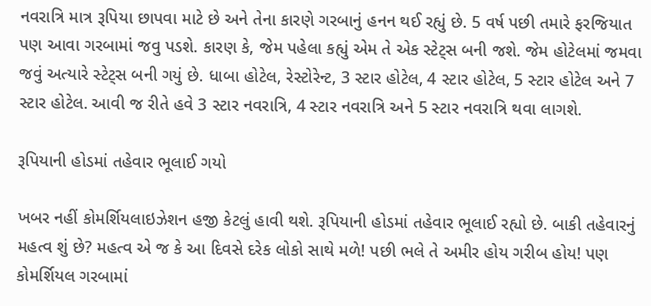નવરાત્રિ માત્ર રૂપિયા છાપવા માટે છે અને તેના કારણે ગરબાનું હનન થઈ રહ્યું છે. 5 વર્ષ પછી તમારે ફરજિયાત પણ આવા ગરબામાં જવુ પડશે. કારણ કે, જેમ પહેલા કહ્યું એમ તે એક સ્ટેટ્સ બની જશે. જેમ હોટેલમાં જમવા જવું અત્યારે સ્ટેટ્સ બની ગયું છે. ધાબા હોટેલ, રેસ્ટોરેન્ટ, 3 સ્ટાર હોટેલ, 4 સ્ટાર હોટેલ, 5 સ્ટાર હોટેલ અને 7 સ્ટાર હોટેલ. આવી જ રીતે હવે 3 સ્ટાર નવરાત્રિ, 4 સ્ટાર નવરાત્રિ અને 5 સ્ટાર નવરાત્રિ થવા લાગશે.

રૂપિયાની હોડમાં તહેવાર ભૂલાઈ ગયો

ખબર નહીં કોમર્શિયલાઇઝેશન હજી કેટલું હાવી થશે. રૂપિયાની હોડમાં તહેવાર ભૂલાઈ રહ્યો છે. બાકી તહેવારનું મહત્વ શું છે? મહત્વ એ જ કે આ દિવસે દરેક લોકો સાથે મળે! પછી ભલે તે અમીર હોય ગરીબ હોય! પણ કોમર્શિયલ ગરબામાં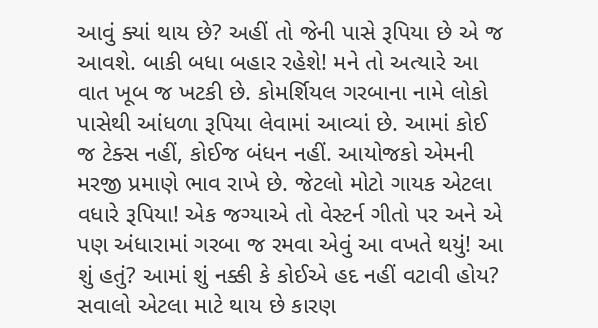આવું ક્યાં થાય છે? અહીં તો જેની પાસે રૂપિયા છે એ જ આવશે. બાકી બધા બહાર રહેશે! મને તો અત્યારે આ વાત ખૂબ જ ખટકી છે. કોમર્શિયલ ગરબાના નામે લોકો પાસેથી આંધળા રૂપિયા લેવામાં આવ્યાં છે. આમાં કોઈ જ ટેક્સ નહીં, કોઈજ બંધન નહીં. આયોજકો એમની મરજી પ્રમાણે ભાવ રાખે છે. જેટલો મોટો ગાયક એટલા વધારે રૂપિયા! એક જગ્યાએ તો વેસ્ટર્ન ગીતો પર અને એ પણ અંધારામાં ગરબા જ રમવા એવું આ વખતે થયું! આ શું હતું? આમાં શું નક્કી કે કોઈએ હદ નહીં વટાવી હોય? સવાલો એટલા માટે થાય છે કારણ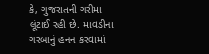કે, ગુજરાતની ગરીમા લૂંટાઈ રહી છે. માવડીના ગરબાનું હનન કરવામાં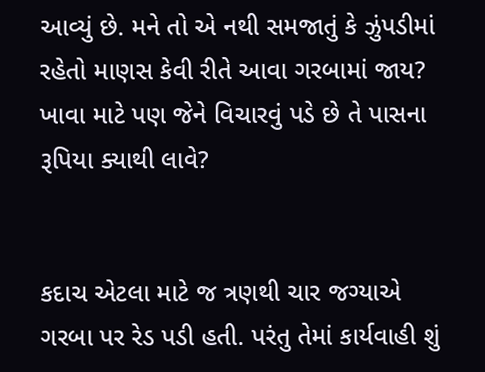આવ્યું છે. મને તો એ નથી સમજાતું કે ઝુંપડીમાં રહેતો માણસ કેવી રીતે આવા ગરબામાં જાય? ખાવા માટે પણ જેને વિચારવું પડે છે તે પાસના રૂપિયા ક્યાથી લાવે?


કદાચ એટલા માટે જ ત્રણથી ચાર જગ્યાએ ગરબા પર રેડ પડી હતી. પરંતુ તેમાં કાર્યવાહી શું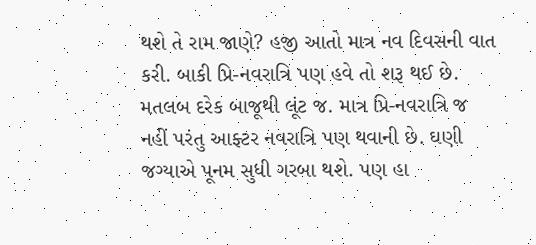થશે તે રામ જાણે? હજી આતો માત્ર નવ દિવસની વાત કરી. બાકી પ્રિ-નવરાત્રિ પણ હવે તો શરૂ થઈ છે. મતલબ દરેક બાજૂથી લૂંટ જ. માત્ર પ્રિ-નવરાત્રિ જ નહીં પરંતુ આફ્ટર નવરાત્રિ પણ થવાની છે. ઘણી જગ્યાએ પૂનમ સુધી ગરબા થશે. પણ હા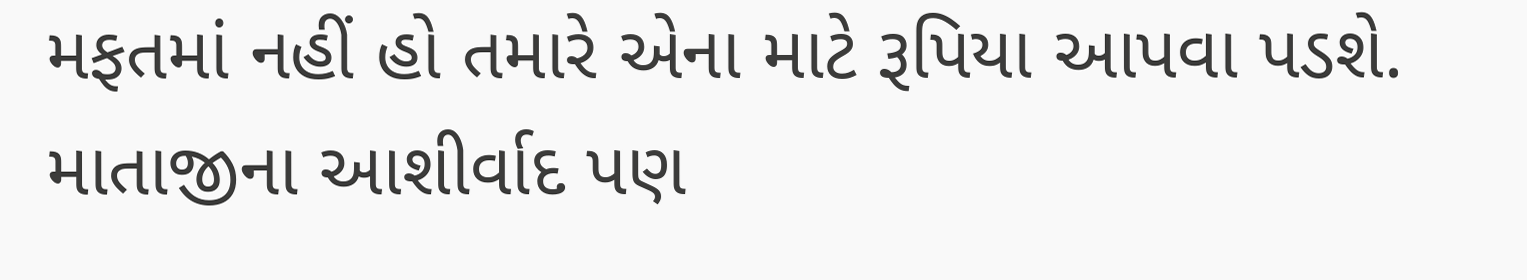મફતમાં નહીં હો તમારે એના માટે રૂપિયા આપવા પડશે. માતાજીના આશીર્વાદ પણ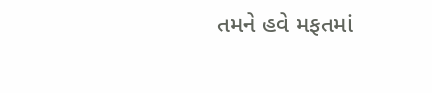તમને હવે મફતમાં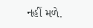નહીં મળે.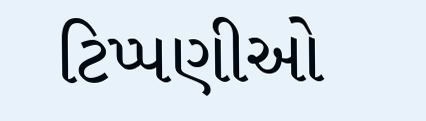ટિપ્પણીઓ